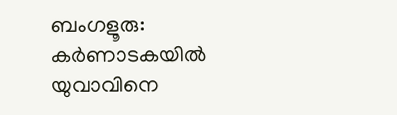ബംഗളൂരു: കർണാടകയിൽ യുവാവിനെ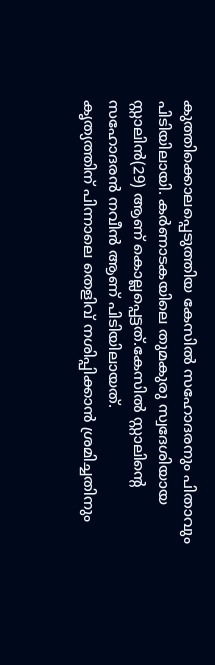കുത്തിക്കൊലപ്പെടുത്തിയ കേസിൽ സഹോദരനും പിതാവും പിടിയിലായി. കർണാടകയിലെ തുമകുരു സ്വദേശിയായ സ്റ്റാലിൻ(29) ആണ് കൊല്ലപ്പെട്ടത്.കേസിൽ സ്റ്റാലിന്റെ സഹോദരൻ നവീൻ ആണ് പിടിയിലായത്.
കൃത്യത്തിന് പിന്നാലെ തെളിവ് നശിപ്പിക്കാൻ ശ്രമിച്ചതിനും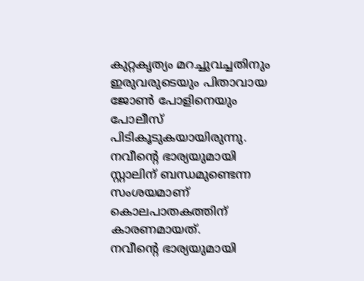കുറ്റകൃത്യം മറച്ചുവച്ചതിനും ഇരുവരുടെയും പിതാവായ ജോൺ പോളിനെയും പോലീസ് പിടികൂടുകയായിരുന്നു. നവീന്റെ ഭാര്യയുമായി സ്റ്റാലിന് ബന്ധമുണ്ടെന്ന സംശയമാണ് കൊലപാതകത്തിന് കാരണമായത്.
നവീന്റെ ഭാര്യയുമായി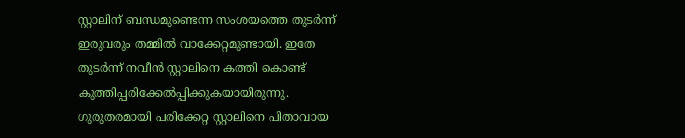സ്റ്റാലിന് ബന്ധമുണ്ടെന്ന സംശയത്തെ തുടർന്ന് ഇരുവരും തമ്മിൽ വാക്കേറ്റമുണ്ടായി. ഇതേ തുടർന്ന് നവീൻ സ്റ്റാലിനെ കത്തി കൊണ്ട് കുത്തിപ്പരിക്കേൽപ്പിക്കുകയായിരുന്നു. ഗുരുതരമായി പരിക്കേറ്റ സ്റ്റാലിനെ പിതാവായ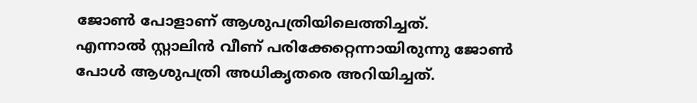ജോൺ പോളാണ് ആശുപത്രിയിലെത്തിച്ചത്.
എന്നാൽ സ്റ്റാലിൻ വീണ് പരിക്കേറ്റെന്നായിരുന്നു ജോൺ പോൾ ആശുപത്രി അധികൃതരെ അറിയിച്ചത്.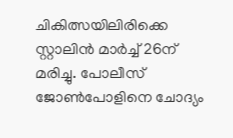ചികിത്സയിലിരിക്കെ സ്റ്റാലിൻ മാർച്ച് 26ന് മരിച്ചു. പോലീസ് ജോൺപോളിനെ ചോദ്യം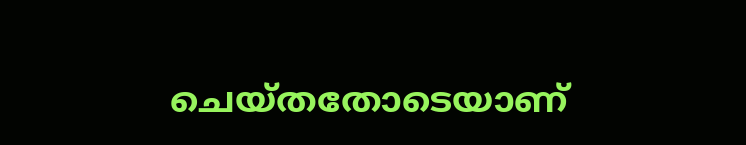ചെയ്തതോടെയാണ്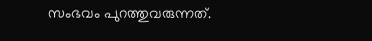സംഭവം പുറത്തുവരുന്നത്.